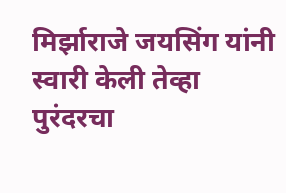मिर्झाराजे जयसिंग यांनी स्वारी केली तेव्हा पुरंदरचा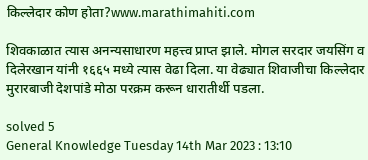किल्लेदार कोण होता?www.marathimahiti.com

शिवकाळात त्यास अनन्यसाधारण महत्त्व प्राप्त झाले. मोगल सरदार जयसिंग व दिलेरखान यांनी १६६५ मध्ये त्यास वेढा दिला. या वेढ्यात शिवाजीचा किल्लेदार मुरारबाजी देशपांडे मोठा परक्रम करून धारातीर्थी पडला.

solved 5
General Knowledge Tuesday 14th Mar 2023 : 13:10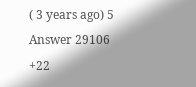( 3 years ago) 5 Answer 29106 +22